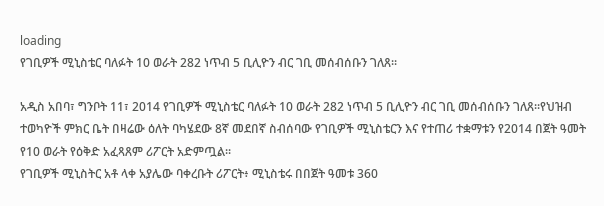loading
የገቢዎች ሚኒስቴር ባለፉት 10 ወራት 282 ነጥብ 5 ቢሊዮን ብር ገቢ መሰብሰቡን ገለጸ፡፡

አዲስ አበባ፣ ግንቦት 11፣ 2014 የገቢዎች ሚኒስቴር ባለፉት 10 ወራት 282 ነጥብ 5 ቢሊዮን ብር ገቢ መሰብሰቡን ገለጸ፡፡የህዝብ ተወካዮች ምክር ቤት በዛሬው ዕለት ባካሄደው 8ኛ መደበኛ ስብሰባው የገቢዎች ሚኒስቴርን እና የተጠሪ ተቋማቱን የ2014 በጀት ዓመት የ10 ወራት የዕቅድ አፈጻጸም ሪፖርት አድምጧል፡፡
የገቢዎች ሚኒስትር አቶ ላቀ አያሌው ባቀረቡት ሪፖርት፥ ሚኒስቴሩ በበጀት ዓመቱ 360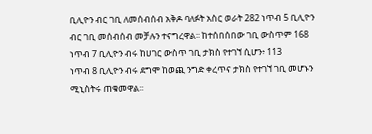ቢሊዮን ብር ገቢ ለመሰብሰብ አቅዶ ባለፉት አስር ወራት 282 ነጥብ 5 ቢሊዮን ብር ገቢ መሰብሰብ መቻሉን ተናግረዋል፡፡ ከተሰበሰበው ገቢ ውስጥም 168 ነጥብ 7 ቢሊዮን ብሩ ከሀገር ውስጥ ገቢ ታክስ የተገኘ ሲሆን፥ 113
ነጥብ 8 ቢሊዮን ብሩ ደግሞ ከወጪ ንግድ ቀረጥና ታክስ የተገኘ ገቢ መሆኑን ሚኒስትሩ ጠቁመዋል፡፡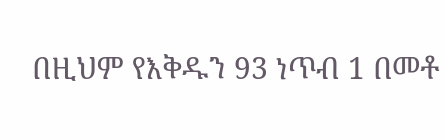በዚህም የእቅዱን 93 ነጥብ 1 በመቶ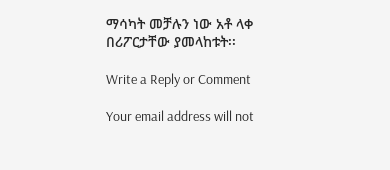ማሳካት መቻሉን ነው አቶ ላቀ በሪፖርታቸው ያመላከቱት፡፡

Write a Reply or Comment

Your email address will not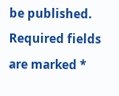be published. Required fields are marked *